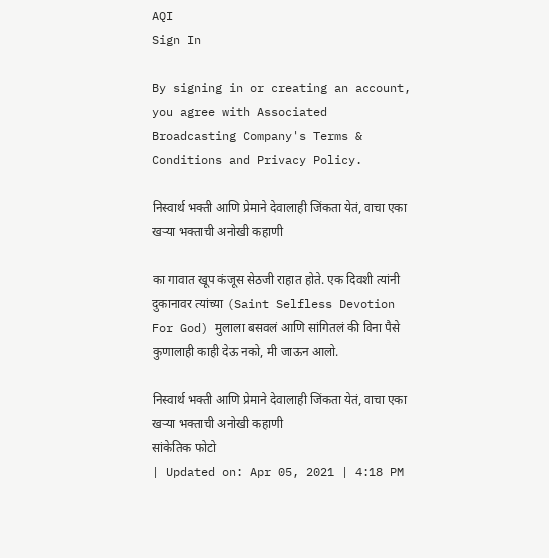AQI
Sign In

By signing in or creating an account, you agree with Associated Broadcasting Company's Terms & Conditions and Privacy Policy.

निस्वार्थ भक्ती आणि प्रेमाने देवालाही जिंकता येतं, वाचा एका खऱ्या भक्ताची अनोखी कहाणी

का गावात खूप कंजूस सेठजी राहात होते. एक दिवशी त्यांनी दुकानावर त्यांच्या (Saint Selfless Devotion For God) मुलाला बसवलं आणि सांगितलं की विना पैसे कुणालाही काही देऊ नको, मी जाऊन आलो.

निस्वार्थ भक्ती आणि प्रेमाने देवालाही जिंकता येतं, वाचा एका खऱ्या भक्ताची अनोखी कहाणी
सांकेतिक फोटो
| Updated on: Apr 05, 2021 | 4:18 PM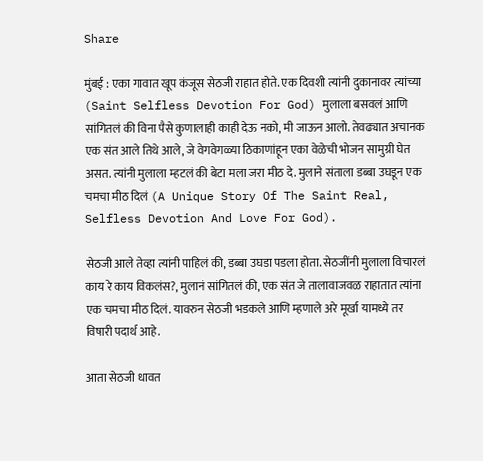Share

मुंबई : एका गावात खूप कंजूस सेठजी राहात होते. एक दिवशी त्यांनी दुकानावर त्यांच्या (Saint Selfless Devotion For God) मुलाला बसवलं आणि सांगितलं की विना पैसे कुणालाही काही देऊ नको, मी जाऊन आलो. तेवढ्यात अचानक एक संत आले तिथे आले, जे वेगवेगळ्या ठिकाणांहून एका वेळेची भोजन सामुग्री घेत असत. त्यांनी मुलाला म्हटलं की बेटा मला जरा मीठ दे. मुलाने संताला डब्बा उघडून एक चमचा मीठ दिलं (A Unique Story Of The Saint Real, Selfless Devotion And Love For God).

सेठजी आले तेव्हा त्यांनी पाहिलं की, डब्बा उघडा पडला होता. सेठजींनी मुलाला विचारलं काय रे काय विकलंस?, मुलानं सांगितलं की, एक संत जे तालावाजवळ राहातात त्यांना एक चमचा मीठ दिलं. यावरुन सेठजी भडकले आणि म्हणाले अरे मूर्खा यामध्ये तर विषारी पदार्थ आहे.

आता सेठजी धावत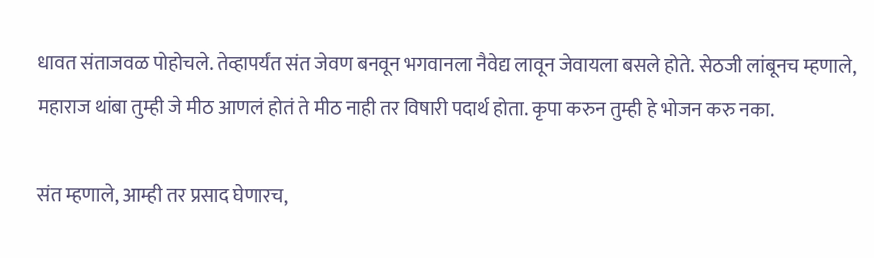धावत संताजवळ पोहोचले. तेव्हापर्यंत संत जेवण बनवून भगवानला नैवेद्य लावून जेवायला बसले होते. सेठजी लांबूनच म्हणाले, महाराज थांबा तुम्ही जे मीठ आणलं होतं ते मीठ नाही तर विषारी पदार्थ होता. कृपा करुन तुम्ही हे भोजन करु नका.

संत म्हणाले, आम्ही तर प्रसाद घेणारच,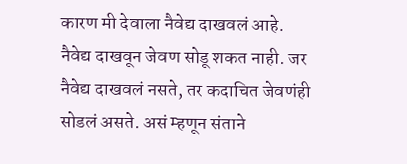कारण मी देवाला नैवेद्य दाखवलं आहे. नैवेद्य दाखवून जेवण सोडू शकत नाही. जर नैवेद्य दाखवलं नसते, तर कदाचित जेवणंही सोडलं असते. असं म्हणून संताने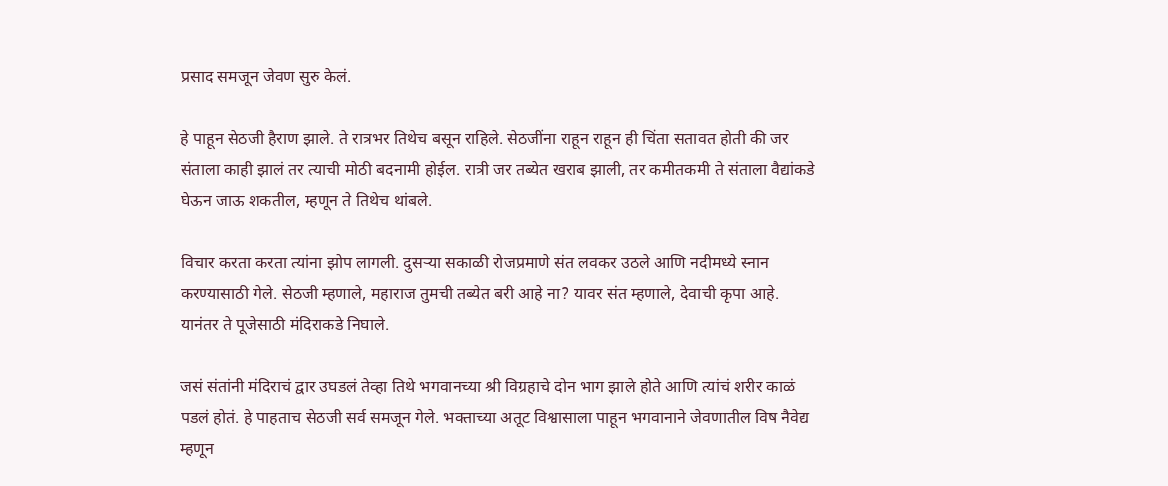प्रसाद समजून जेवण सुरु केलं.

हे पाहून सेठजी हैराण झाले. ते रात्रभर तिथेच बसून राहिले. सेठजींना राहून राहून ही चिंता सतावत होती की जर संताला काही झालं तर त्याची मोठी बदनामी होईल. रात्री जर तब्येत खराब झाली, तर कमीतकमी ते संताला वैद्यांकडे घेऊन जाऊ शकतील, म्हणून ते तिथेच थांबले.

विचार करता करता त्यांना झोप लागली. दुसऱ्या सकाळी रोजप्रमाणे संत लवकर उठले आणि नदीमध्ये स्नान करण्यासाठी गेले. सेठजी म्हणाले, महाराज तुमची तब्येत बरी आहे ना? यावर संत म्हणाले, देवाची कृपा आहे. यानंतर ते पूजेसाठी मंदिराकडे निघाले.

जसं संतांनी मंदिराचं द्वार उघडलं तेव्हा तिथे भगवानच्या श्री विग्रहाचे दोन भाग झाले होते आणि त्यांचं शरीर काळं पडलं होतं. हे पाहताच सेठजी सर्व समजून गेले. भक्ताच्या अतूट विश्वासाला पाहून भगवानाने जेवणातील विष नैवेद्य म्हणून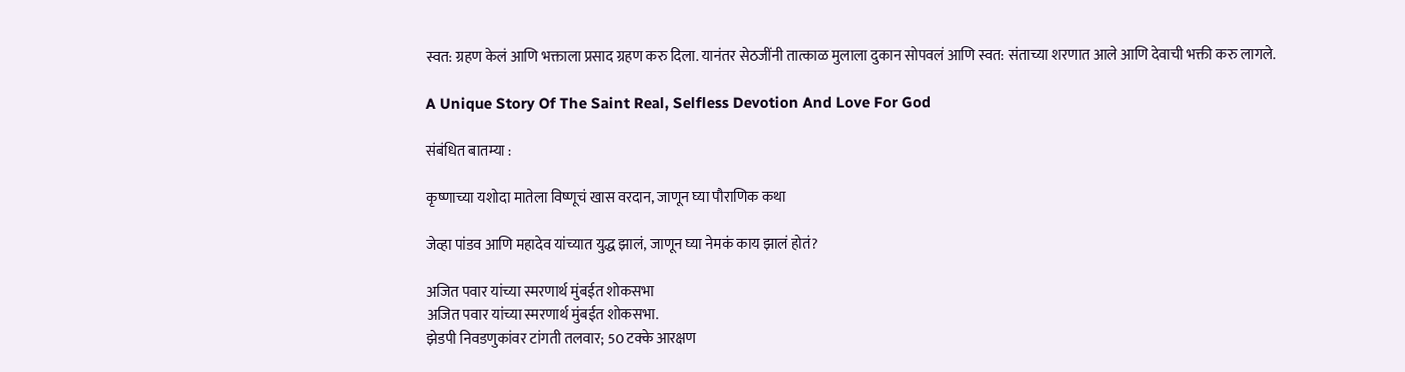स्वत: ग्रहण केलं आणि भक्ताला प्रसाद ग्रहण करु दिला. यानंतर सेठजींनी तात्काळ मुलाला दुकान सोपवलं आणि स्वत: संताच्या शरणात आले आणि देवाची भक्ती करु लागले.

A Unique Story Of The Saint Real, Selfless Devotion And Love For God

संबंधित बातम्या :

कृष्णाच्या यशोदा मातेला विष्णूचं खास वरदान, जाणून घ्या पौराणिक कथा

जेव्हा पांडव आणि महादेव यांच्यात युद्ध झालं, जाणून घ्या नेमकं काय झालं होतं?

अजित पवार यांच्या स्मरणार्थ मुंबईत शोकसभा
अजित पवार यांच्या स्मरणार्थ मुंबईत शोकसभा.
झेडपी निवडणुकांवर टांगती तलवार; 50 टक्के आरक्षण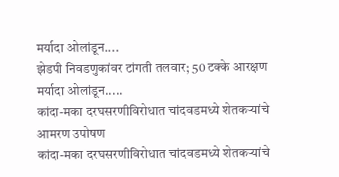मर्यादा ओलांडून....
झेडपी निवडणुकांवर टांगती तलवार; 50 टक्के आरक्षण मर्यादा ओलांडून.....
कांदा-मका दरघसरणीविरोधात चांदवडमध्ये शेतकऱ्यांचे आमरण उपोषण
कांदा-मका दरघसरणीविरोधात चांदवडमध्ये शेतकऱ्यांचे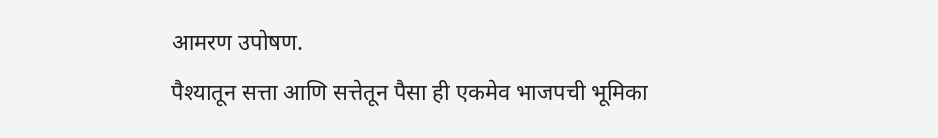आमरण उपोषण.
पैश्यातून सत्ता आणि सत्तेतून पैसा ही एकमेव भाजपची भूमिका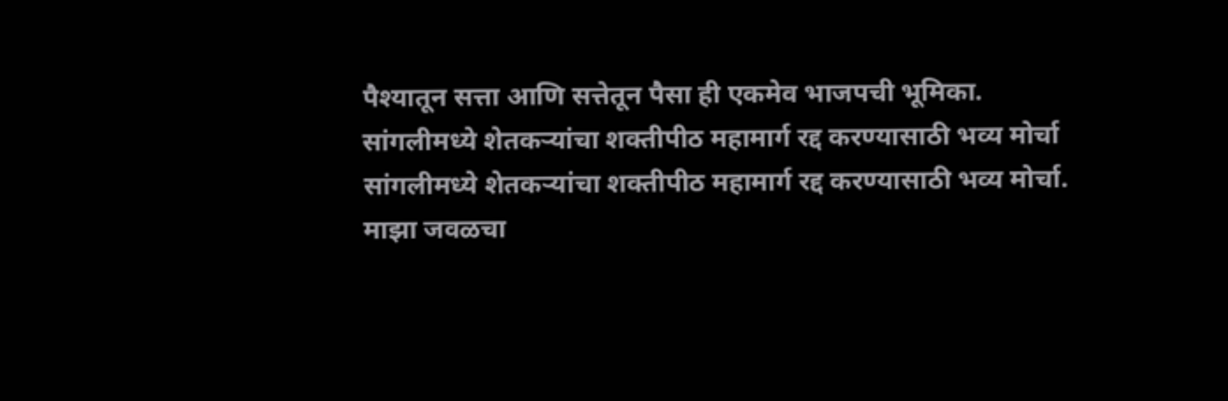पैश्यातून सत्ता आणि सत्तेतून पैसा ही एकमेव भाजपची भूमिका.
सांगलीमध्ये शेतकऱ्यांचा शक्तीपीठ महामार्ग रद्द करण्यासाठी भव्य मोर्चा
सांगलीमध्ये शेतकऱ्यांचा शक्तीपीठ महामार्ग रद्द करण्यासाठी भव्य मोर्चा.
माझा जवळचा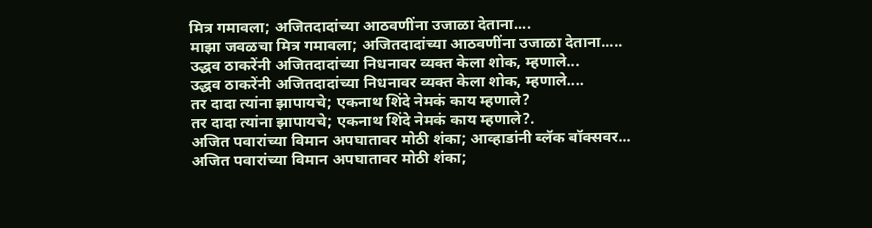मित्र गमावला; अजितदादांच्या आठवणींना उजाळा देताना....
माझा जवळचा मित्र गमावला; अजितदादांच्या आठवणींना उजाळा देताना.....
उद्धव ठाकरेंनी अजितदादांच्या निधनावर व्यक्त केला शोक, म्हणाले...
उद्धव ठाकरेंनी अजितदादांच्या निधनावर व्यक्त केला शोक, म्हणाले....
तर दादा त्यांना झापायचे; एकनाथ शिंदे नेमकं काय म्हणाले?
तर दादा त्यांना झापायचे; एकनाथ शिंदे नेमकं काय म्हणाले?.
अजित पवारांच्या विमान अपघातावर मोठी शंका; आव्हाडांनी ब्लॅक बॉक्सवर...
अजित पवारांच्या विमान अपघातावर मोठी शंका;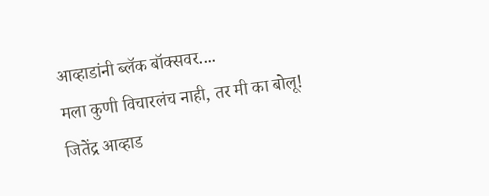आव्हाडांनी ब्लॅक बॉक्सवर....
मला कुणी विचारलंच नाही, तर मी का बोलू! जितेंद्र आव्हाड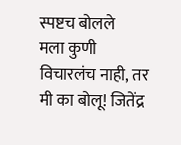स्पष्टच बोलले
मला कुणी विचारलंच नाही, तर मी का बोलू! जितेंद्र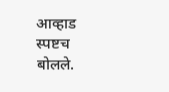आव्हाड स्पष्टच बोलले.